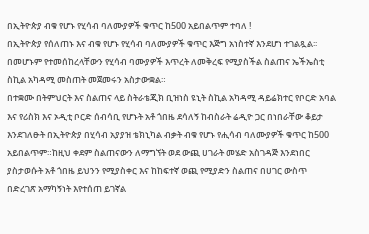በኢትዮጵያ ብቁ የሆኑ የሂሳብ ባለሙያዎች ቁጥር ከ500 አይበልጥም ተባለ !
በኢትዮጵያ የሰለጠኑ እና ብቁ የሆኑ የሂሳብ ባለሙያዎች ቁጥር እጅግ አነስተኛ እንደሆነ ተገልጿል፡፡ በመሆኑም የተመሰከረላቸውን የሂሳብ ባሙያዎች እጥረት ለመቅረፍ የሚያስችል ስልጠና ኤችኤስቲ ስኪል አካዳሚ መስጠት መጀመሩን አስታውቋል።
በተቋሙ በትምህርት እና ስልጠና ላይ ስትራቴጂክ ቢዝነስ ዩኒት ስኪል አካዳሚ ዳይሬክተር የቦርድ አባል እና የሪስክ እና ኦዲቲ ቦርድ ሰብሳቢ የሆኑት አቶ ጎበዜ ደሳለኝ ከብስራት ሬዲዮ ጋር በነበራቸው ቆይታ እንደገለፁት በኢትዮጵያ በሂሳብ አያያዝ ቴክኒካል ብቃት ብቁ የሆኑ የሒሳብ ባለሙያዎች ቁጥር ከ500 አይበልጥም።ከዚህ ቀደም ስልጠናውን ለማግኘት ወደ ውጪ ሀገራት መሄድ አስገዳጅ እንደነበር ያስታወሱት አቶ ጎበዜ ይህንን የሚያስቀር እና ከከፍተኛ ወጪ የሚያድን ስልጠና በሀገር ውስጥ በድረገጽ አማካኝነት እየተሰጠ ይገኛል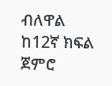ብለዋል
ከ12ኛ ክፍል ጀምሮ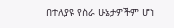በተለያዩ የስራ ሁኔታዎችም ሆነ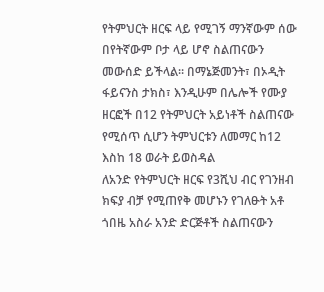የትምህርት ዘርፍ ላይ የሚገኝ ማንኛውም ሰው በየትኛውም ቦታ ላይ ሆኖ ስልጠናውን መውሰድ ይችላል። በማኔጅመንት፣ በኦዲት ፋይናንስ ታክስ፣ እንዲሁም በሌሎች የሙያ ዘርፎች በ12 የትምህርት አይነቶች ስልጠናው የሚሰጥ ሲሆን ትምህርቱን ለመማር ከ12 እስከ 18 ወራት ይወስዳል
ለአንድ የትምህርት ዘርፍ የ3ሺህ ብር የገንዘብ ክፍያ ብቻ የሚጠየቅ መሆኑን የገለፁት አቶ ጎበዜ አስራ አንድ ድርጅቶች ስልጠናውን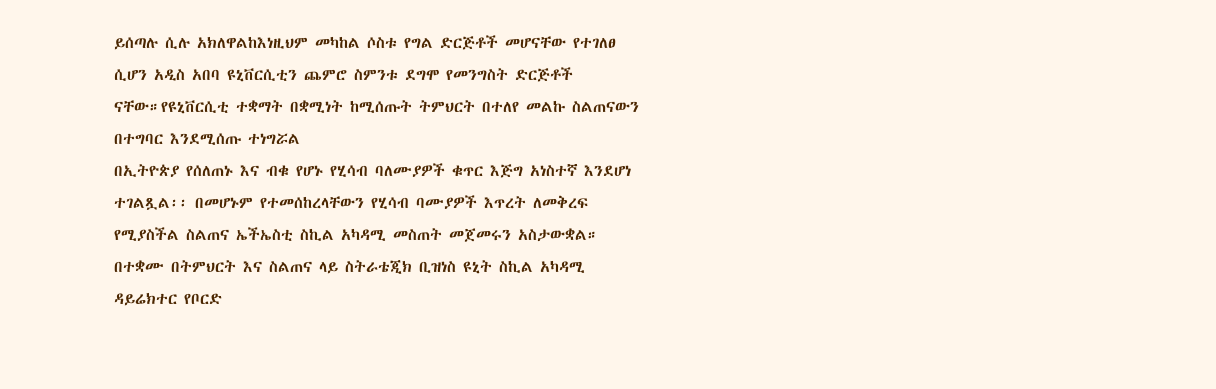ይሰጣሉ ሲሉ አክለዋልከእነዚህም መካከል ሶስቱ የግል ድርጅቶች መሆናቸው የተገለፀ ሲሆን አዲስ አበባ ዩኒቨርሲቲን ጨምሮ ስምንቱ ደግሞ የመንግስት ድርጅቶች ናቸው።የዩኒቨርሲቲ ተቋማት በቋሚነት ከሚሰጡት ትምህርት በተለየ መልኩ ስልጠናውን በተግባር እንደሚሰጡ ተነግሯል
በኢትዮጵያ የሰለጠኑ እና ብቁ የሆኑ የሂሳብ ባለሙያዎች ቁጥር እጅግ አነስተኛ እንደሆነ ተገልጿል፡፡ በመሆኑም የተመሰከረላቸውን የሂሳብ ባሙያዎች እጥረት ለመቅረፍ የሚያስችል ስልጠና ኤችኤስቲ ስኪል አካዳሚ መስጠት መጀመሩን አስታውቋል።
በተቋሙ በትምህርት እና ስልጠና ላይ ስትራቴጂክ ቢዝነስ ዩኒት ስኪል አካዳሚ ዳይሬክተር የቦርድ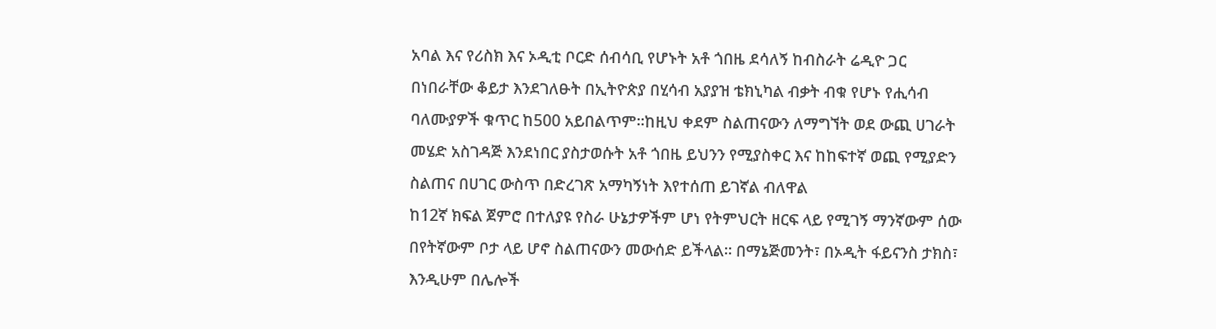አባል እና የሪስክ እና ኦዲቲ ቦርድ ሰብሳቢ የሆኑት አቶ ጎበዜ ደሳለኝ ከብስራት ሬዲዮ ጋር በነበራቸው ቆይታ እንደገለፁት በኢትዮጵያ በሂሳብ አያያዝ ቴክኒካል ብቃት ብቁ የሆኑ የሒሳብ ባለሙያዎች ቁጥር ከ500 አይበልጥም።ከዚህ ቀደም ስልጠናውን ለማግኘት ወደ ውጪ ሀገራት መሄድ አስገዳጅ እንደነበር ያስታወሱት አቶ ጎበዜ ይህንን የሚያስቀር እና ከከፍተኛ ወጪ የሚያድን ስልጠና በሀገር ውስጥ በድረገጽ አማካኝነት እየተሰጠ ይገኛል ብለዋል
ከ12ኛ ክፍል ጀምሮ በተለያዩ የስራ ሁኔታዎችም ሆነ የትምህርት ዘርፍ ላይ የሚገኝ ማንኛውም ሰው በየትኛውም ቦታ ላይ ሆኖ ስልጠናውን መውሰድ ይችላል። በማኔጅመንት፣ በኦዲት ፋይናንስ ታክስ፣ እንዲሁም በሌሎች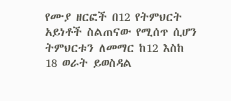የሙያ ዘርፎች በ12 የትምህርት አይነቶች ስልጠናው የሚሰጥ ሲሆን ትምህርቱን ለመማር ከ12 እስከ 18 ወራት ይወስዳል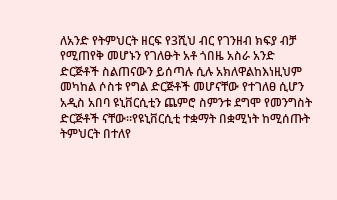ለአንድ የትምህርት ዘርፍ የ3ሺህ ብር የገንዘብ ክፍያ ብቻ የሚጠየቅ መሆኑን የገለፁት አቶ ጎበዜ አስራ አንድ ድርጅቶች ስልጠናውን ይሰጣሉ ሲሉ አክለዋልከእነዚህም መካከል ሶስቱ የግል ድርጅቶች መሆናቸው የተገለፀ ሲሆን አዲስ አበባ ዩኒቨርሲቲን ጨምሮ ስምንቱ ደግሞ የመንግስት ድርጅቶች ናቸው።የዩኒቨርሲቲ ተቋማት በቋሚነት ከሚሰጡት ትምህርት በተለየ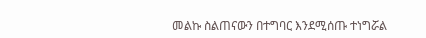መልኩ ስልጠናውን በተግባር እንደሚሰጡ ተነግሯል